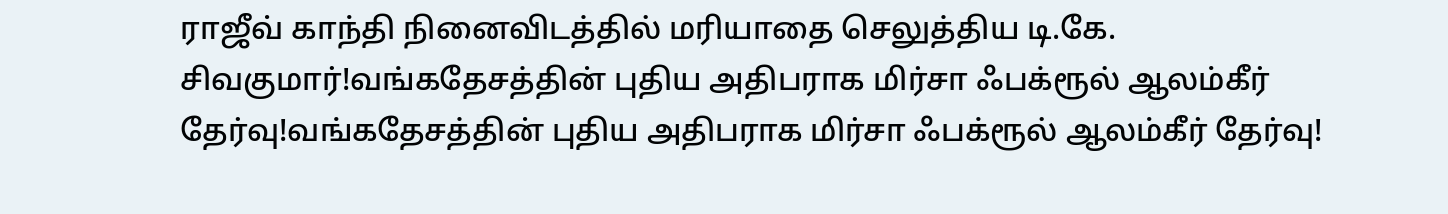ராஜீவ் காந்தி நினைவிடத்தில் மரியாதை செலுத்திய டி.கே. சிவகுமார்!வங்கதேசத்தின் புதிய அதிபராக மிர்சா ஃபக்ரூல் ஆலம்கீர் தேர்வு!வங்கதேசத்தின் புதிய அதிபராக மிர்சா ஃபக்ரூல் ஆலம்கீர் தேர்வு!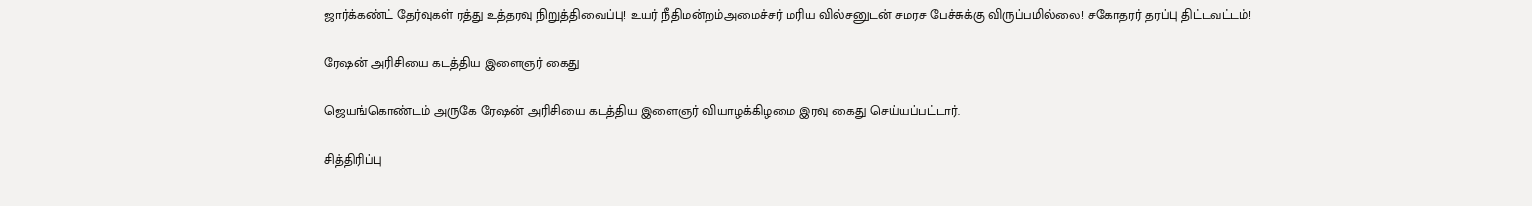ஜார்க்கண்ட் தேர்வுகள் ரத்து உத்தரவு நிறுத்திவைப்பு! உயர் நீதிமன்றம்அமைச்சர் மரிய வில்சனுடன் சமரச பேச்சுக்கு விருப்பமில்லை! சகோதரர் தரப்பு திட்டவட்டம்!

ரேஷன் அரிசியை கடத்திய இளைஞர் கைது

ஜெயங்கொண்டம் அருகே ரேஷன் அரிசியை கடத்திய இளைஞர் வியாழக்கிழமை இரவு கைது செய்யப்பட்டார்.

சித்திரிப்பு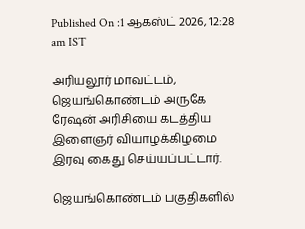Published On :1 ஆகஸ்ட் 2026, 12:28 am IST

அரியலூர் மாவட்டம், ஜெயங்கொண்டம் அருகே ரேஷன் அரிசியை கடத்திய இளைஞர் வியாழக்கிழமை இரவு கைது செய்யப்பட்டார்.

ஜெயங்கொண்டம் பகுதிகளில்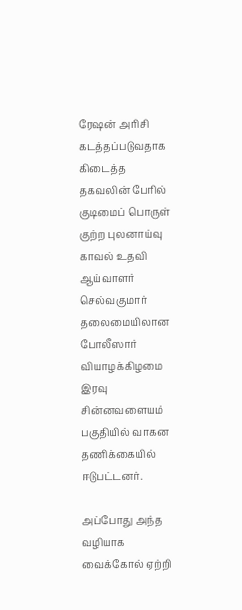ரேஷன் அரிசி கடத்தப்படுவதாக கிடைத்த தகவலின் பேரில் குடிமைப் பொருள் குற்ற புலனாய்வு காவல் உதவி ஆய்வாளர் செல்வகுமார் தலைமையிலான போலீஸார் வியாழக்கிழமை இரவு சின்னவளையம் பகுதியில் வாகன தணிக்கையில் ஈடுபட்டனர்.

அப்போது அந்த வழியாக வைக்கோல் ஏற்றி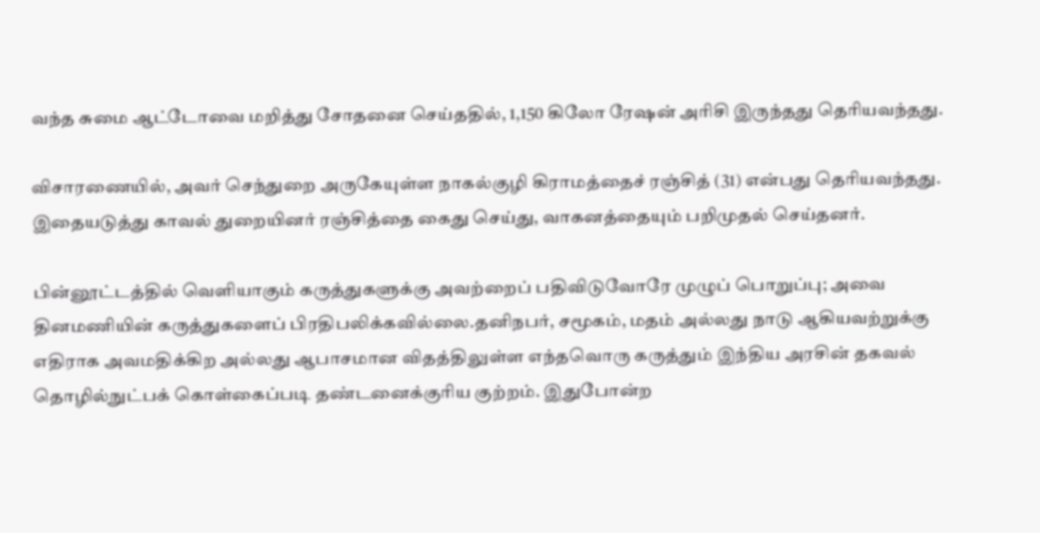வந்த சுமை ஆட்டோவை மறித்து சோதனை செய்ததில், 1,150 கிலோ ரேஷன் அரிசி இருந்தது தெரியவந்தது.

விசாரணையில், அவர் செந்துறை அருகேயுள்ள நாகல்குழி கிராமத்தைச் ரஞ்சித் (31) என்பது தெரியவந்தது. இதையடுத்து காவல் துறையினர் ரஞ்சித்தை கைது செய்து, வாகனத்தையும் பறிமுதல் செய்தனர்.

பின்னூட்டத்தில் வெளியாகும் கருத்துகளுக்கு அவற்றைப் பதிவிடுவோரே முழுப் பொறுப்பு; அவை தினமணியின் கருத்துகளைப் பிரதிபலிக்கவில்லை.தனிநபர், சமூகம், மதம் அல்லது நாடு ஆகியவற்றுக்கு எதிராக அவமதிக்கிற அல்லது ஆபாசமான விதத்திலுள்ள எந்தவொரு கருத்தும் இந்திய அரசின் தகவல் தொழில்நுட்பக் கொள்கைப்படி தண்டனைக்குரிய குற்றம். இதுபோன்ற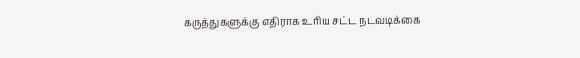கருத்துகளுக்கு எதிராக உரிய சட்ட நடவடிக்கை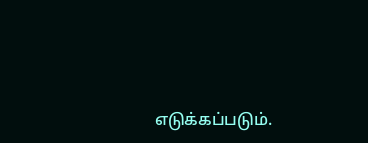எடுக்கப்படும்.